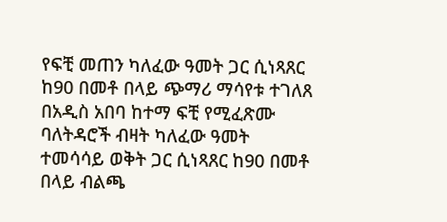የፍቺ መጠን ካለፈው ዓመት ጋር ሲነጻጸር ከ90 በመቶ በላይ ጭማሪ ማሳየቱ ተገለጸ
በአዲስ አበባ ከተማ ፍቺ የሚፈጽሙ ባለትዳሮች ብዛት ካለፈው ዓመት ተመሳሳይ ወቅት ጋር ሲነጻጸር ከ90 በመቶ በላይ ብልጫ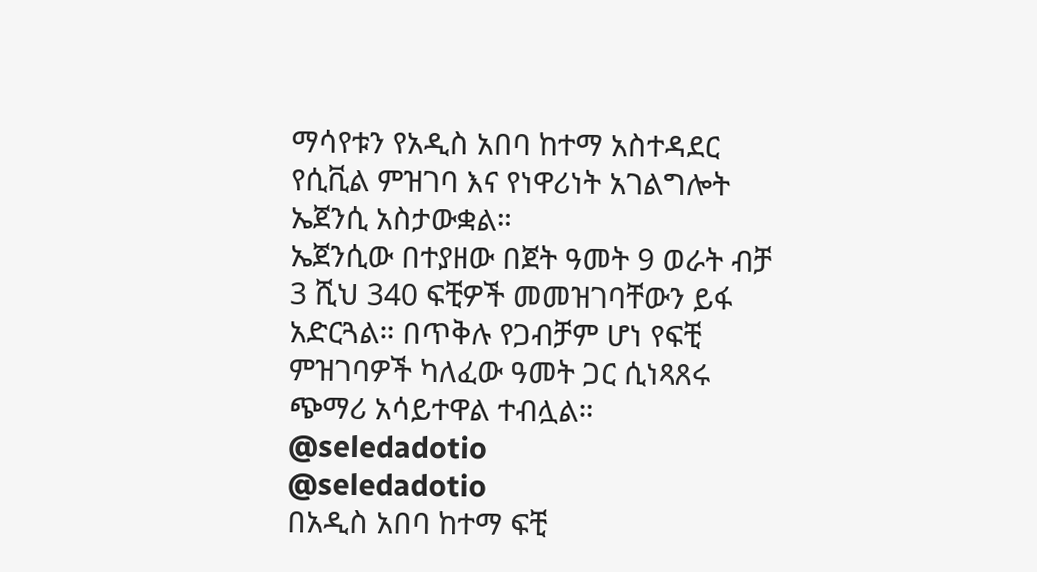ማሳየቱን የአዲስ አበባ ከተማ አስተዳደር የሲቪል ምዝገባ እና የነዋሪነት አገልግሎት ኤጀንሲ አስታውቋል።
ኤጀንሲው በተያዘው በጀት ዓመት 9 ወራት ብቻ 3 ሺህ 340 ፍቺዎች መመዝገባቸውን ይፋ አድርጓል። በጥቅሉ የጋብቻም ሆነ የፍቺ ምዝገባዎች ካለፈው ዓመት ጋር ሲነጻጸሩ ጭማሪ አሳይተዋል ተብሏል።
@seledadotio
@seledadotio
በአዲስ አበባ ከተማ ፍቺ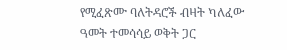የሚፈጽሙ ባለትዳሮች ብዛት ካለፈው ዓመት ተመሳሳይ ወቅት ጋር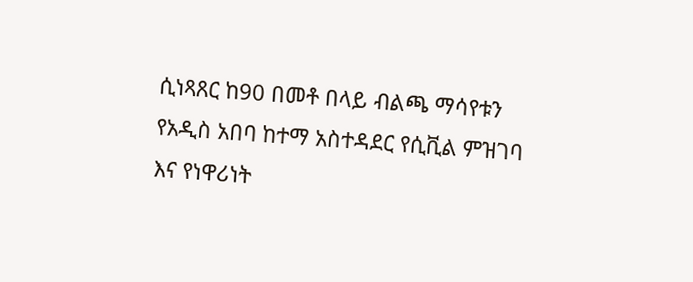ሲነጻጸር ከ90 በመቶ በላይ ብልጫ ማሳየቱን የአዲስ አበባ ከተማ አስተዳደር የሲቪል ምዝገባ እና የነዋሪነት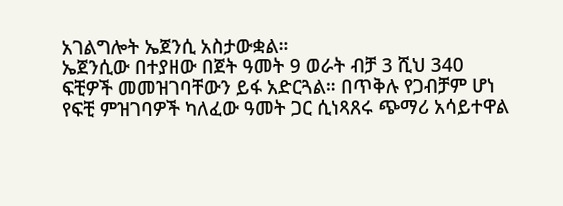አገልግሎት ኤጀንሲ አስታውቋል።
ኤጀንሲው በተያዘው በጀት ዓመት 9 ወራት ብቻ 3 ሺህ 340 ፍቺዎች መመዝገባቸውን ይፋ አድርጓል። በጥቅሉ የጋብቻም ሆነ የፍቺ ምዝገባዎች ካለፈው ዓመት ጋር ሲነጻጸሩ ጭማሪ አሳይተዋል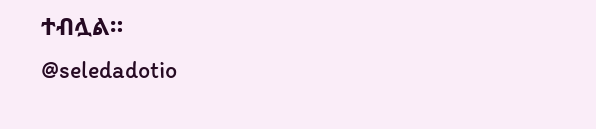ተብሏል።
@seledadotio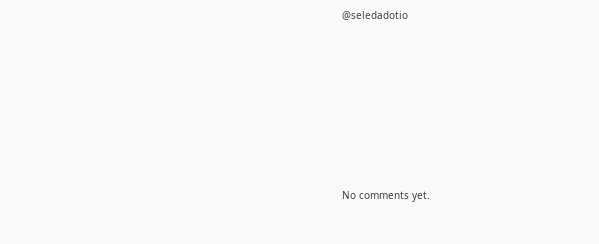@seledadotio








No comments yet.